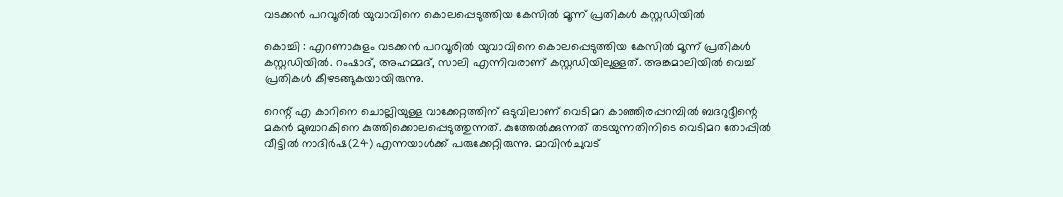വടക്കന്‍ പറവൂരില്‍ യുവാവിനെ കൊലപ്പെടുത്തിയ കേസില്‍ മൂന്ന് പ്രതികള്‍ കസ്റ്റഡിയില്‍

കൊച്ചി : എറണാകുളം വടക്കന്‍ പറവൂരില്‍ യുവാവിനെ കൊലപ്പെടുത്തിയ കേസില്‍ മൂന്ന് പ്രതികള്‍ കസ്റ്റഡിയില്‍. റംഷാദ്, അഹമ്മദ്, സാലി എന്നിവരാണ് കസ്റ്റഡിയിലുള്ളത്. അങ്കമാലിയില്‍ വെച്ച് പ്രതികള്‍ കീഴടങ്ങുകയായിരുന്നു.

റെന്റ് എ കാറിനെ ചൊല്ലിയുള്ള വാക്കേറ്റത്തിന് ഒടുവിലാണ് വെടിമറ കാഞ്ഞിരപ്പറമ്പില്‍ ബദറുദ്ദീന്റെ മകന്‍ മുബാറകിനെ കുത്തിക്കൊലപ്പെടുത്തുന്നത്. കുത്തേല്‍ക്കുന്നത് തടയുന്നതിനിടെ വെടിമറ തോപ്പില്‍ വീട്ടില്‍ നാദിര്‍ഷ(24) എന്നയാള്‍ക്ക് പരുക്കേറ്റിരുന്നു. മാവിന്‍ചുവട്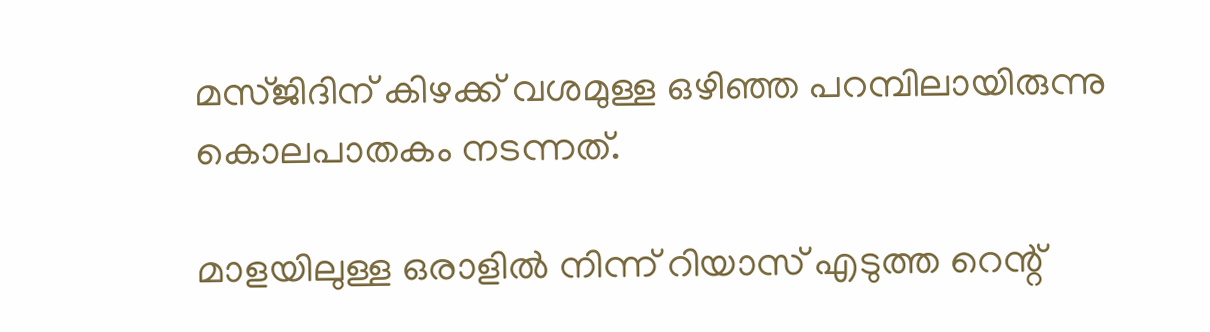മസ്ജിദിന് കിഴക്ക് വശമുള്ള ഒഴിഞ്ഞ പറമ്പിലായിരുന്നു കൊലപാതകം നടന്നത്.

മാളയിലുള്ള ഒരാളിൽ നിന്ന് റിയാസ് എടുത്ത റെന്റ്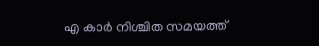എ കാർ നിശ്ചിത സമയത്ത്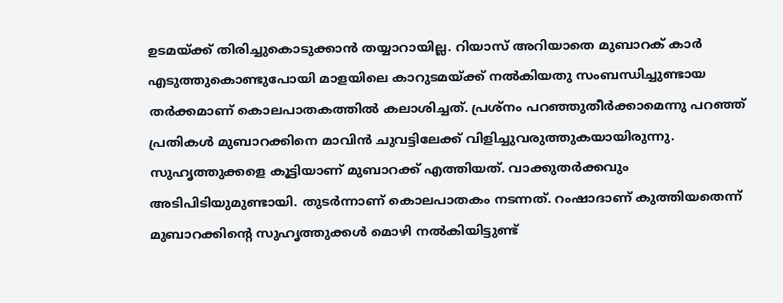ഉടമയ്ക്ക് തിരിച്ചുകൊടുക്കാൻ തയ്യാറായില്ല. റിയാസ് അറിയാതെ മുബാറക്‌ കാർ എടുത്തുകൊണ്ടുപോയി മാളയിലെ കാറുടമയ്ക്ക് നൽകിയതു സംബന്ധിച്ചുണ്ടായ തർക്കമാണ് കൊലപാതകത്തിൽ കലാശിച്ചത്. പ്രശ്നം പറഞ്ഞുതീർക്കാമെന്നു പറഞ്ഞ് പ്രതികൾ മുബാറക്കിനെ മാവിൻ ചുവട്ടിലേക്ക്‌ വിളിച്ചുവരുത്തുകയായിരുന്നു. സുഹൃത്തുക്കളെ കൂട്ടിയാണ് മുബാറക്ക് എത്തിയത്. വാക്കുതർക്കവും അടിപിടിയുമുണ്ടായി. തുടർന്നാണ് കൊലപാതകം നടന്നത്. റംഷാദാണ് കുത്തിയതെന്ന് മുബാറക്കിന്റെ സുഹൃത്തുക്കൾ മൊഴി നൽകിയിട്ടുണ്ട്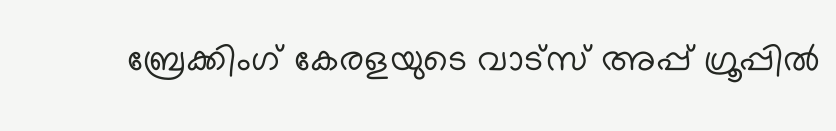ബ്രേക്കിംഗ് കേരളയുടെ വാട്സ് അപ്പ് ഗ്രൂപ്പിൽ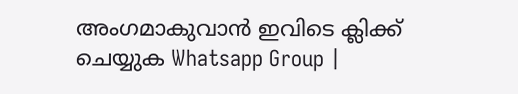അംഗമാകുവാൻ ഇവിടെ ക്ലിക്ക് ചെയ്യുക Whatsapp Group |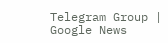Telegram Group | Google News